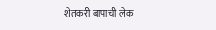शेतकरी बापाची लेक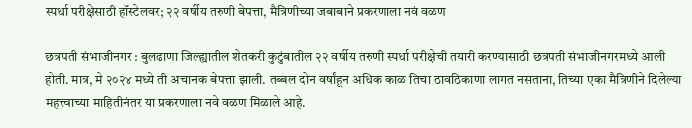स्पर्धा परीक्षेसाठी हॉस्टेलवर; २२ वर्षीय तरुणी बेपत्ता, मैत्रिणीच्या जबाबाने प्रकरणाला नवं वळण

छत्रपती संभाजीनगर : बुलढाणा जिल्ह्यातील शेतकरी कुटुंबातील २२ वर्षीय तरुणी स्पर्धा परीक्षेची तयारी करण्यासाठी छत्रपती संभाजीनगरमध्ये आली होती. मात्र, मे २०२४ मध्ये ती अचानक बेपत्ता झाली. तब्बल दोन वर्षांहून अधिक काळ तिचा ठावठिकाणा लागत नसताना, तिच्या एका मैत्रिणीने दिलेल्या महत्त्वाच्या माहितीनंतर या प्रकरणाला नवे वळण मिळाले आहे.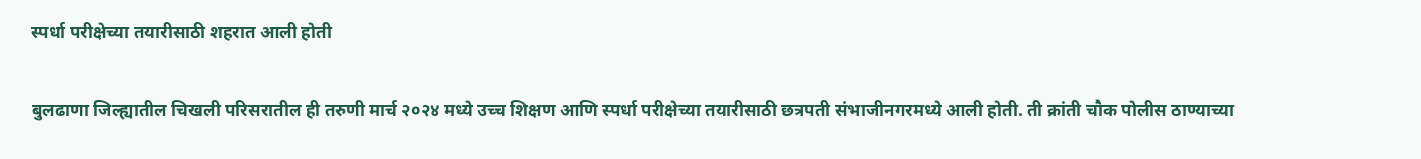स्पर्धा परीक्षेच्या तयारीसाठी शहरात आली होती

बुलढाणा जिल्ह्यातील चिखली परिसरातील ही तरुणी मार्च २०२४ मध्ये उच्च शिक्षण आणि स्पर्धा परीक्षेच्या तयारीसाठी छत्रपती संभाजीनगरमध्ये आली होती. ती क्रांती चौक पोलीस ठाण्याच्या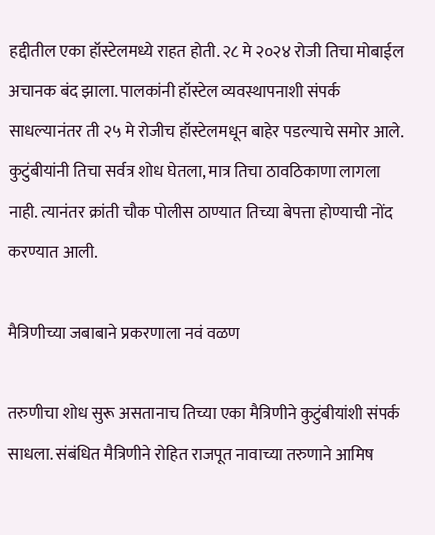हद्दीतील एका हॉस्टेलमध्ये राहत होती. २८ मे २०२४ रोजी तिचा मोबाईल अचानक बंद झाला. पालकांनी हॉस्टेल व्यवस्थापनाशी संपर्क साधल्यानंतर ती २५ मे रोजीच हॉस्टेलमधून बाहेर पडल्याचे समोर आले. कुटुंबीयांनी तिचा सर्वत्र शोध घेतला, मात्र तिचा ठावठिकाणा लागला नाही. त्यानंतर क्रांती चौक पोलीस ठाण्यात तिच्या बेपत्ता होण्याची नोंद करण्यात आली.

मैत्रिणीच्या जबाबाने प्रकरणाला नवं वळण

तरुणीचा शोध सुरू असतानाच तिच्या एका मैत्रिणीने कुटुंबीयांशी संपर्क साधला. संबंधित मैत्रिणीने रोहित राजपूत नावाच्या तरुणाने आमिष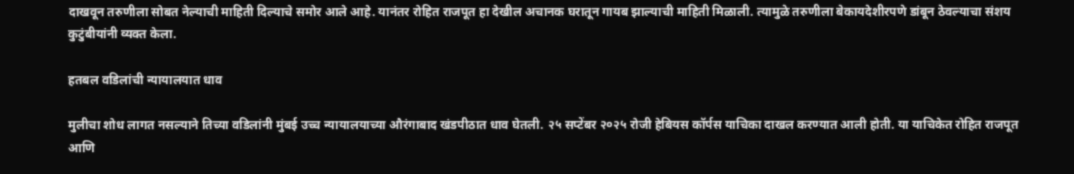दाखवून तरुणीला सोबत नेल्याची माहिती दिल्याचे समोर आले आहे. यानंतर रोहित राजपूत हा देखील अचानक घरातून गायब झाल्याची माहिती मिळाली. त्यामुळे तरुणीला बेकायदेशीरपणे डांबून ठेवल्याचा संशय कुटुंबीयांनी व्यक्त केला.

हतबल वडिलांची न्यायालयात धाव

मुलीचा शोध लागत नसल्याने तिच्या वडिलांनी मुंबई उच्च न्यायालयाच्या औरंगाबाद खंडपीठात धाव घेतली. २५ सप्टेंबर २०२५ रोजी हेबियस कॉर्पस याचिका दाखल करण्यात आली होती. या याचिकेत रोहित राजपूत आणि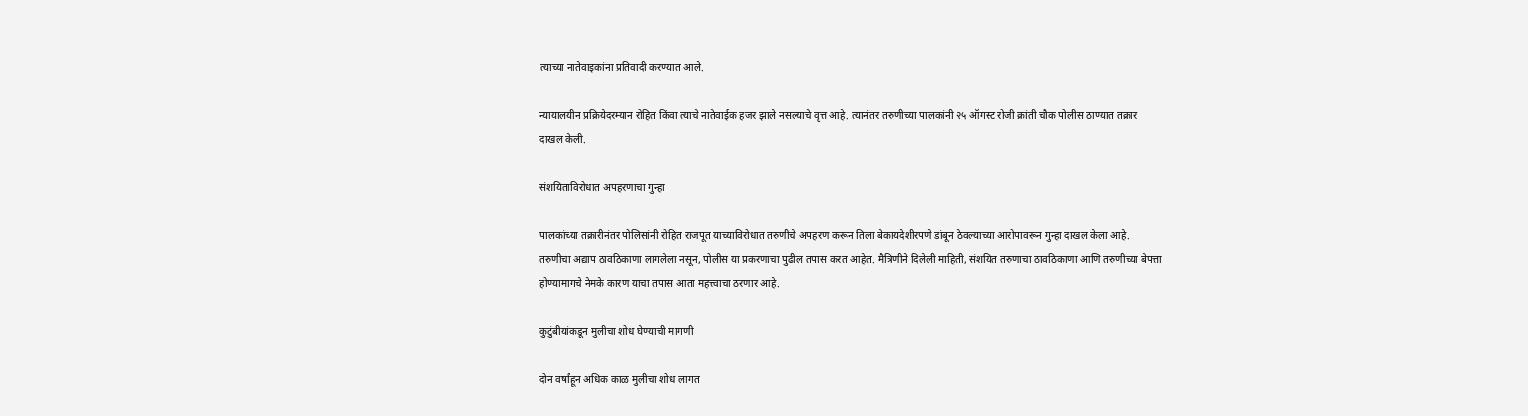त्याच्या नातेवाइकांना प्रतिवादी करण्यात आले.

न्यायालयीन प्रक्रियेदरम्यान रोहित किंवा त्याचे नातेवाईक हजर झाले नसल्याचे वृत्त आहे. त्यानंतर तरुणीच्या पालकांनी २५ ऑगस्ट रोजी क्रांती चौक पोलीस ठाण्यात तक्रार दाखल केली.

संशयिताविरोधात अपहरणाचा गुन्हा

पालकांच्या तक्रारीनंतर पोलिसांनी रोहित राजपूत याच्याविरोधात तरुणीचे अपहरण करून तिला बेकायदेशीरपणे डांबून ठेवल्याच्या आरोपावरून गुन्हा दाखल केला आहे. तरुणीचा अद्याप ठावठिकाणा लागलेला नसून, पोलीस या प्रकरणाचा पुढील तपास करत आहेत. मैत्रिणीने दिलेली माहिती, संशयित तरुणाचा ठावठिकाणा आणि तरुणीच्या बेपत्ता होण्यामागचे नेमके कारण याचा तपास आता महत्त्वाचा ठरणार आहे.

कुटुंबीयांकडून मुलीचा शोध घेण्याची मागणी

दोन वर्षांहून अधिक काळ मुलीचा शोध लागत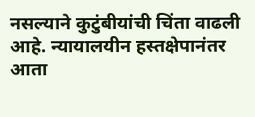नसल्याने कुटुंबीयांची चिंता वाढली आहे. न्यायालयीन हस्तक्षेपानंतर आता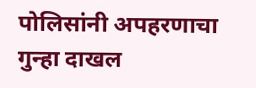पोलिसांनी अपहरणाचा गुन्हा दाखल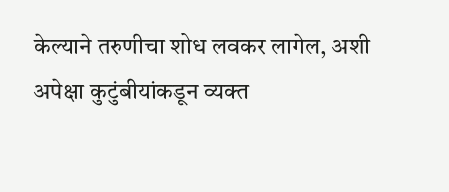केल्याने तरुणीचा शोध लवकर लागेल, अशी अपेक्षा कुटुंबीयांकडून व्यक्त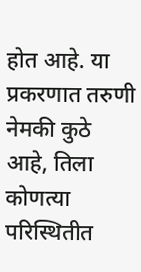होत आहे. या प्रकरणात तरुणी नेमकी कुठे आहे, तिला कोणत्या परिस्थितीत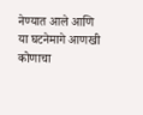नेण्यात आले आणि या घटनेमागे आणखी कोणाचा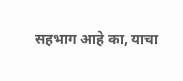सहभाग आहे का, याचा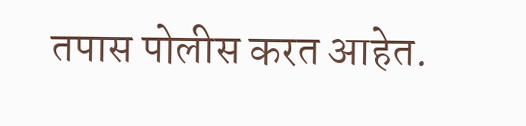तपास पोलीस करत आहेत.